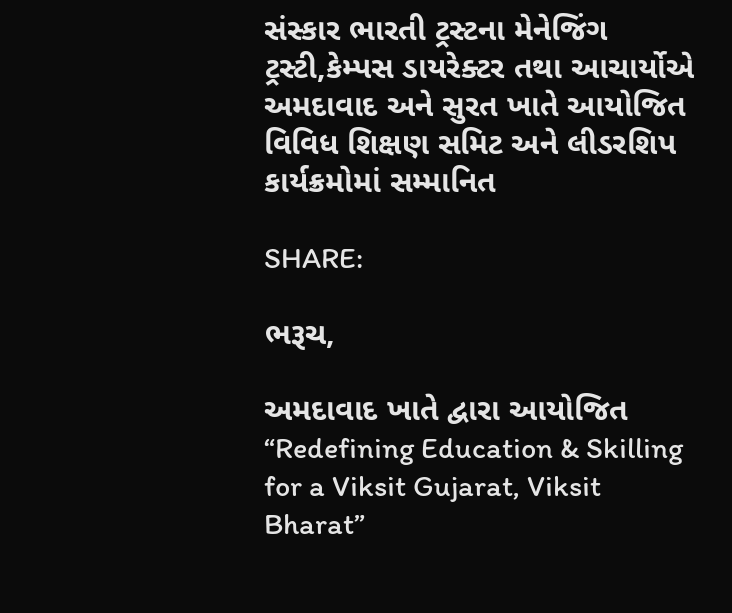સંસ્કાર ભારતી ટ્રસ્ટના મેનેજિંગ ટ્રસ્ટી,કેમ્પસ ડાયરેક્ટર તથા આચાર્યોએ અમદાવાદ અને સુરત ખાતે આયોજિત વિવિધ શિક્ષણ સમિટ અને લીડરશિપ કાર્યક્રમોમાં સમ્માનિત

SHARE:

ભરૂચ,

અમદાવાદ ખાતે દ્વારા આયોજિત “Redefining Education & Skilling for a Viksit Gujarat, Viksit Bharat”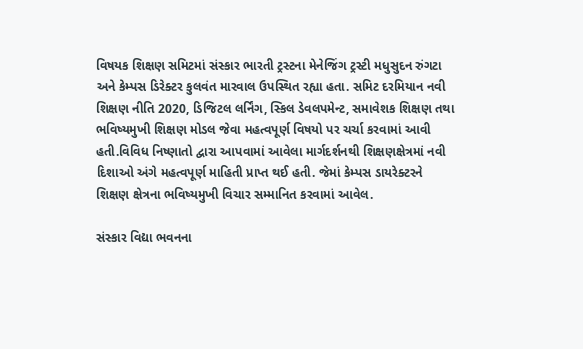વિષયક શિક્ષણ સમિટમાં સંસ્કાર ભારતી ટ્રસ્ટના મેનેજિંગ ટ્રસ્ટી મધુસુદન રુંગટા અને કેમ્પસ ડિરેક્ટર કુલવંત મારવાલ ઉપસ્થિત રહ્યા હતા. સમિટ દરમિયાન નવી શિક્ષણ નીતિ 2020, ડિજિટલ લર્નિંગ, સ્કિલ ડેવલપમેન્ટ, સમાવેશક શિક્ષણ તથા ભવિષ્યમુખી શિક્ષણ મોડલ જેવા મહત્વપૂર્ણ વિષયો પર ચર્ચા કરવામાં આવી હતી.વિવિધ નિષ્ણાતો દ્વારા આપવામાં આવેલા માર્ગદર્શનથી શિક્ષણક્ષેત્રમાં નવી દિશાઓ અંગે મહત્વપૂર્ણ માહિતી પ્રાપ્ત થઈ હતી. જેમાં કેમ્પસ ડાયરેક્ટરને શિક્ષણ ક્ષેત્રના ભવિષ્યમુખી વિચાર સમ્માનિત કરવામાં આવેલ.

સંસ્કાર વિદ્યા ભવનના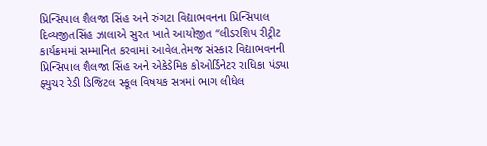પ્રિન્સિપાલ શૈલજા સિંહ અને રુંગટા વિદ્યાભવનના પ્રિન્સિપાલ દિવ્યજીતસિંહ ઝાલાએ સુરત ખાતે આયોજીત “લીડરશિપ રીટ્રીટ કાર્યક્રમમાં સમ્માનિત કરવામાં આવેલ.તેમજ સંસ્કાર વિદ્યાભવનની પ્રિન્સિપાલ શૈલજા સિંહ અને એકેડેમિક કોઓર્ડિનેટર રાધિકા પંડ્યા ફ્યુચર રેડી ડિજિટલ સ્કૂલ વિષયક સત્રમાં ભાગ લીધેલ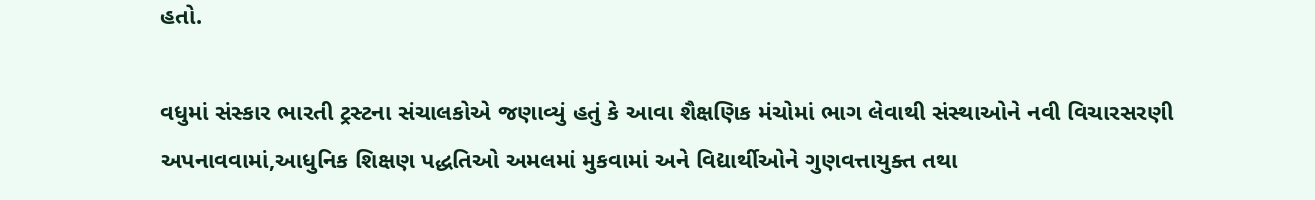હતો.

વધુમાં સંસ્કાર ભારતી ટ્રસ્ટના સંચાલકોએ જણાવ્યું હતું કે આવા શૈક્ષણિક મંચોમાં ભાગ લેવાથી સંસ્થાઓને નવી વિચારસરણી અપનાવવામાં,આધુનિક શિક્ષણ પદ્ધતિઓ અમલમાં મુકવામાં અને વિદ્યાર્થીઓને ગુણવત્તાયુક્ત તથા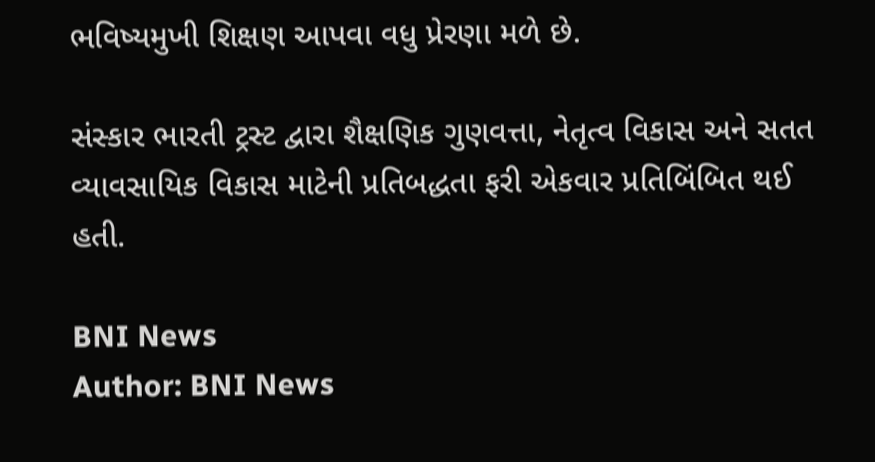ભવિષ્યમુખી શિક્ષણ આપવા વધુ પ્રેરણા મળે છે.

સંસ્કાર ભારતી ટ્રસ્ટ દ્વારા શૈક્ષણિક ગુણવત્તા, નેતૃત્વ વિકાસ અને સતત વ્યાવસાયિક વિકાસ માટેની પ્રતિબદ્ધતા ફરી એકવાર પ્રતિબિંબિત થઈ હતી.

BNI News
Author: BNI News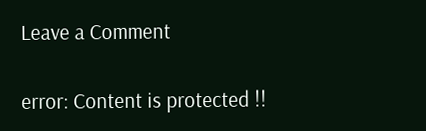Leave a Comment

error: Content is protected !!